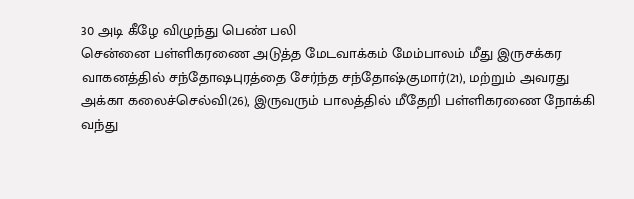30 அடி கீழே விழுந்து பெண் பலி
சென்னை பள்ளிகரணை அடுத்த மேடவாக்கம் மேம்பாலம் மீது இருசக்கர வாகனத்தில் சந்தோஷபுரத்தை சேர்ந்த சந்தோஷ்குமார்(21), மற்றும் அவரது அக்கா கலைச்செல்வி(26), இருவரும் பாலத்தில் மீதேறி பள்ளிகரணை நோக்கி வந்து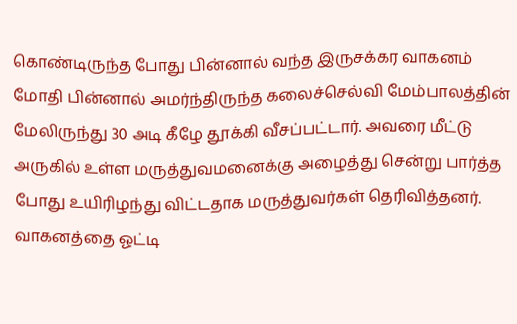கொண்டிருந்த போது பின்னால் வந்த இருசக்கர வாகனம் மோதி பின்னால் அமர்ந்திருந்த கலைச்செல்வி மேம்பாலத்தின் மேலிருந்து 30 அடி கீழே தூக்கி வீசப்பட்டார். அவரை மீட்டு அருகில் உள்ள மருத்துவமனைக்கு அழைத்து சென்று பார்த்த போது உயிரிழந்து விட்டதாக மருத்துவர்கள் தெரிவித்தனர். வாகனத்தை ஓட்டி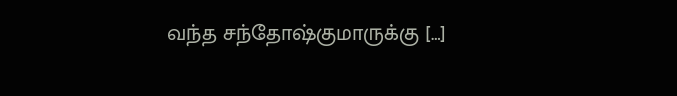வந்த சந்தோஷ்குமாருக்கு […]